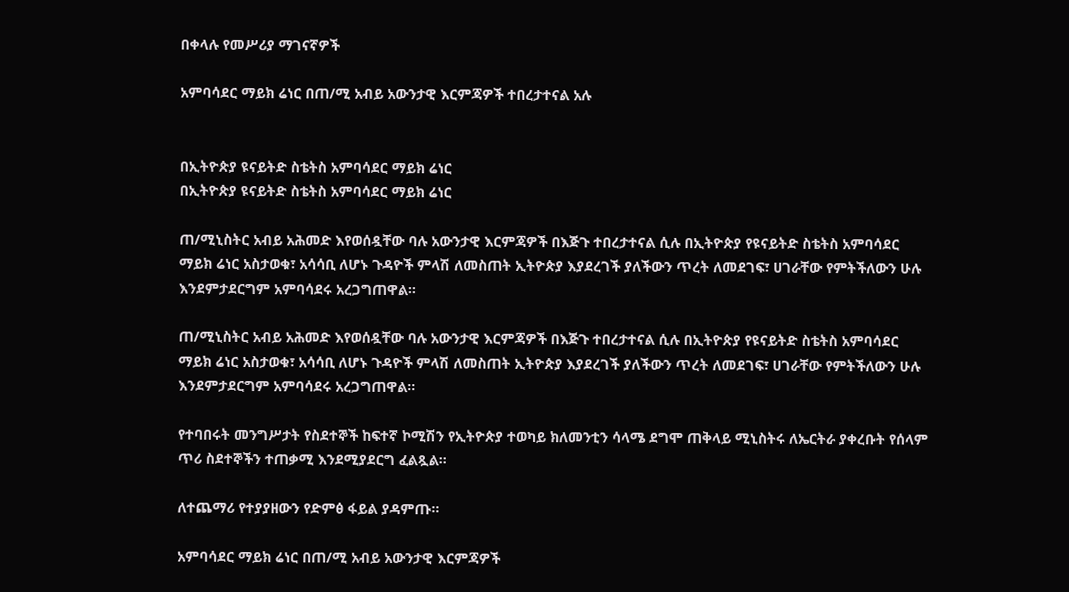በቀላሉ የመሥሪያ ማገናኛዎች

አምባሳደር ማይክ ሬነር በጠ/ሚ አብይ አውንታዊ እርምጃዎች ተበረታተናል አሉ


በኢትዮጵያ ዩናይትድ ስቴትስ አምባሳደር ማይክ ሬነር
በኢትዮጵያ ዩናይትድ ስቴትስ አምባሳደር ማይክ ሬነር

ጠ/ሚኒስትር አብይ አሕመድ እየወሰዷቸው ባሉ አውንታዊ እርምጃዎች በእጅጉ ተበረታተናል ሲሉ በኢትዮጵያ የዩናይትድ ስቴትስ አምባሳደር ማይክ ሬነር አስታወቁ፣ አሳሳቢ ለሆኑ ጉዳዮች ምላሽ ለመስጠት ኢትዮጵያ እያደረገች ያለችውን ጥረት ለመደገፍ፣ ሀገራቸው የምትችለውን ሁሉ እንደምታደርግም አምባሳደሩ አረጋግጠዋል፡፡

ጠ/ሚኒስትር አብይ አሕመድ እየወሰዷቸው ባሉ አውንታዊ እርምጃዎች በእጅጉ ተበረታተናል ሲሉ በኢትዮጵያ የዩናይትድ ስቴትስ አምባሳደር ማይክ ሬነር አስታወቁ፣ አሳሳቢ ለሆኑ ጉዳዮች ምላሽ ለመስጠት ኢትዮጵያ እያደረገች ያለችውን ጥረት ለመደገፍ፣ ሀገራቸው የምትችለውን ሁሉ እንደምታደርግም አምባሳደሩ አረጋግጠዋል፡፡

የተባበሩት መንግሥታት የስደተኞች ከፍተኛ ኮሚሽን የኢትዮጵያ ተወካይ ክለመንቲን ሳላሜ ደግሞ ጠቅላይ ሚኒስትሩ ለኤርትራ ያቀረቡት የሰላም ጥሪ ስደተኞችን ተጠቃሚ እንደሚያደርግ ፈልጿል፡፡

ለተጨማሪ የተያያዘውን የድምፅ ፋይል ያዳምጡ።

አምባሳደር ማይክ ሬነር በጠ/ሚ አብይ አውንታዊ እርምጃዎች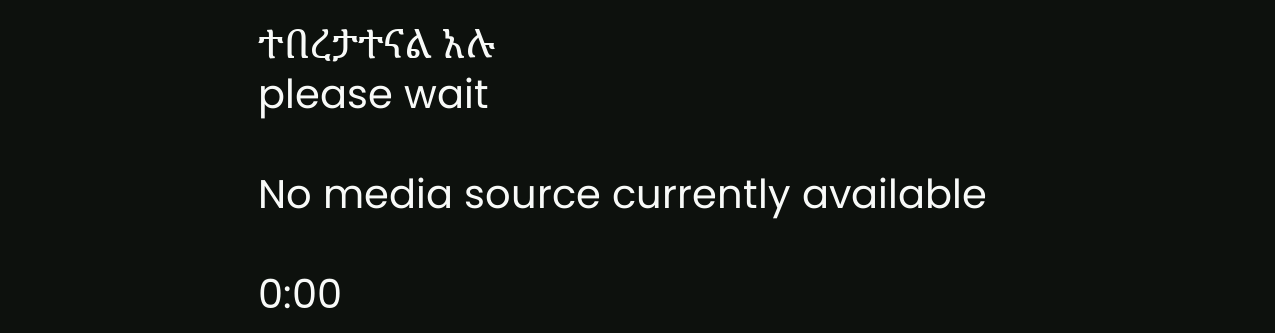ተበረታተናል አሉ
please wait

No media source currently available

0:00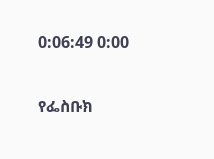0:06:49 0:00

የፌስቡክ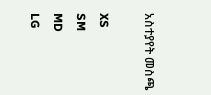አስተያየት መስጫ

XS
SM
MD
LG